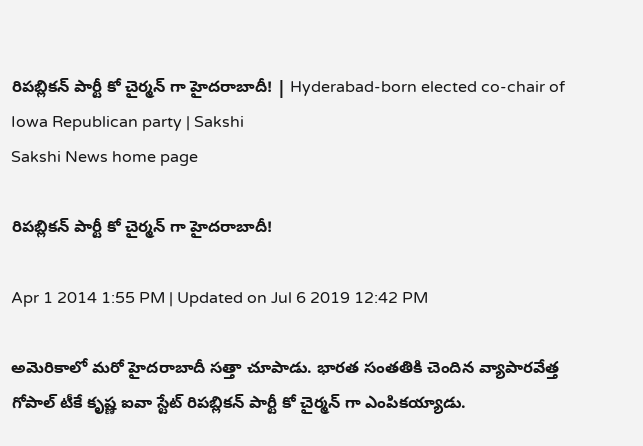రిపబ్లికన్ పార్టీ కో చైర్మన్ గా హైదరాబాదీ! | Hyderabad-born elected co-chair of Iowa Republican party | Sakshi
Sakshi News home page

రిపబ్లికన్ పార్టీ కో చైర్మన్ గా హైదరాబాదీ!

Apr 1 2014 1:55 PM | Updated on Jul 6 2019 12:42 PM

అమెరికాలో మరో హైదరాబాదీ సత్తా చూపాడు. భారత సంతతికి చెందిన వ్యాపారవేత్త గోపాల్ టీకే కృష్ణ ఐవా స్టేట్ రిపబ్లికన్ పార్టీ కో చైర్మన్ గా ఎంపికయ్యాడు.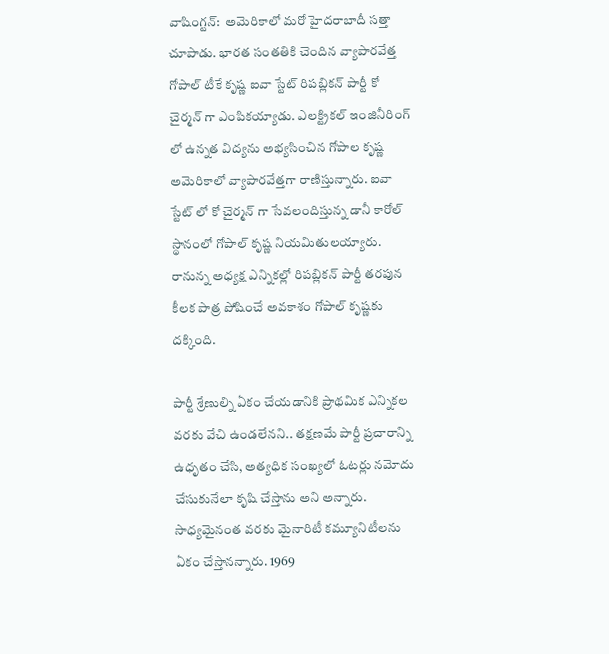వాషింగ్టన్:  అమెరికాలో మరో హైదరాబాదీ సత్తా చూపాడు. భారత సంతతికి చెందిన వ్యాపారవేత్త గోపాల్ టీకే కృష్ణ ఐవా స్టేట్ రిపబ్లికన్ పార్టీ కో చైర్మన్ గా ఎంపికయ్యాడు. ఎలక్ట్రికల్ ఇంజినీరింగ్ లో ఉన్నత విద్యను అభ్యసించిన గోపాల కృష్ణ అమెరికాలో వ్యాపారవేత్తగా రాణిస్తున్నారు. ఐవా స్టేట్ లో కో చైర్మన్ గా సేవలందిస్తున్న డానీ కారోల్ స్థానంలో గోపాల్ కృష్ణ నియమితులయ్యారు. రానున్న అధ్యక్ష ఎన్నికల్లో రిపబ్లికన్ పార్టీ తరపున కీలక పాత్ర పోషించే అవకాశం గోపాల్ కృష్ణకు దక్కింది.

పార్టీ శ్రేణుల్ని ఏకం చేయడానికి ప్రాథమిక ఎన్నికల వరకు వేచి ఉండలేనని.. తక్షణమే పార్టీ ప్రచారాన్ని ఉధృతం చేసి, అత్యధిక సంఖ్యలో ఓటర్లు నమోదు చేసుకునేలా కృషి చేస్తాను అని అన్నారు. సాధ్యమైనంత వరకు మైనారిటీ కమ్యూనిటీలను ఏకం చేస్తానన్నారు. 1969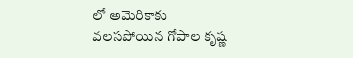లో అమెరికాకు వలసపోయిన గోపాల కృష్ణ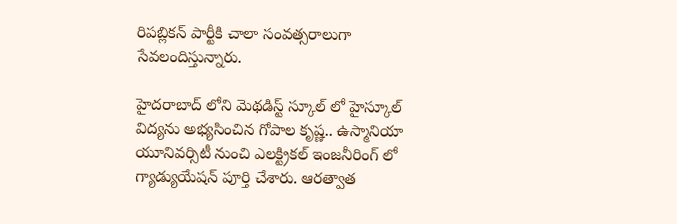రిపబ్లికన్ పార్టీకి చాలా సంవత్సరాలుగా సేవలందిస్తున్నారు.

హైదరాబాద్ లోని మెథడిస్ట్ స్కూల్ లో హైస్కూల్ విద్యను అభ్యసించిన గోపాల కృష్ణ.. ఉస్మానియా యూనివర్సిటీ నుంచి ఎలక్ట్రికల్ ఇంజనీరింగ్ లో గ్యాడ్యుయేషన్ పూర్తి చేశారు. ఆరత్వాత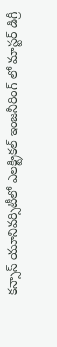కన్సాస్ యూనివర్సిటీలో ఎలక్ట్రికల్ ఇంజనీరింగ్ లో మాస్టర్ డిగ్రీ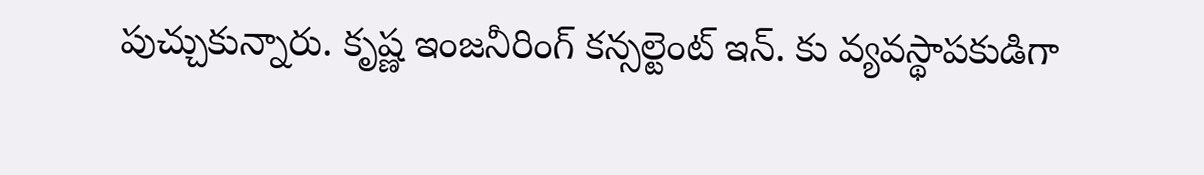పుచ్చుకున్నారు. కృష్ణ ఇంజనీరింగ్ కన్సల్టెంట్ ఇన్. కు వ్యవస్థాపకుడిగా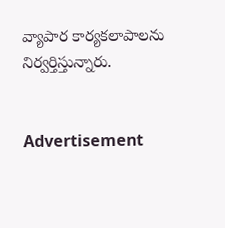వ్యాపార కార్యకలాపాలను నిర్వర్తిస్తున్నారు.


Advertisement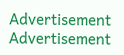Advertisement
Advertisement